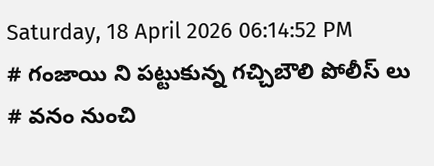Saturday, 18 April 2026 06:14:52 PM
# గంజాయి ని పట్టుకున్న గచ్చిబౌలి పోలీస్ లు # వనం నుంచి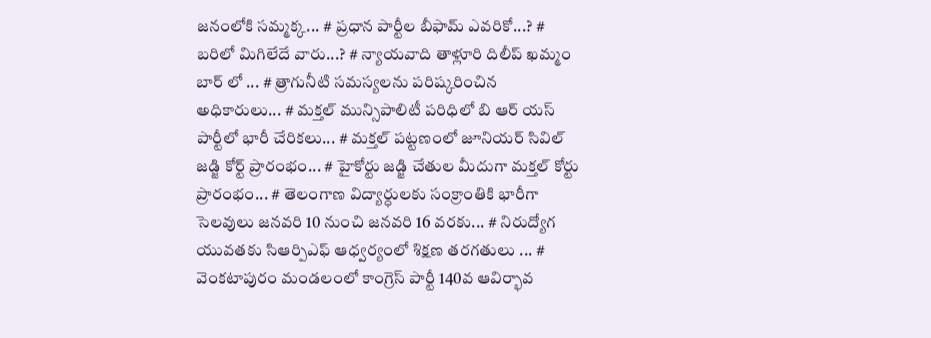జనంలోకి సమ్మక్క... # ప్రధాన పార్టీల బీఫామ్ ఎవరికో...? # బరిలో మిగిలేదే వారు...? # న్యాయవాది తాళ్లూరి దిలీప్ ఖమ్మం బార్ లో ... # త్రాగునీటి సమస్యలను పరిష్కరించిన అధికారులు... # మక్తల్ మున్సిపాలిటీ పరిధిలో బి ఆర్ యస్ పార్టీలో భారీ చేరికలు... # మక్తల్ పట్టణంలో జూనియర్ సివిల్ జడ్జి కోర్ట్ ప్రారంభం... # హైకోర్టు జడ్జి చేతుల మీదుగా మక్తల్ కోర్టు ప్రారంభం... # తెలంగాణ విద్యార్ధులకు సంక్రాంతికి భారీగా సెలవులు జనవరి 10 నుంచి జనవరి 16 వరకు... # నిరుద్యోగ యువతకు సిఆర్పిఎఫ్ ఆధ్వర్యంలో శిక్షణ తరగతులు ... # వెంకటాపురం మండలంలో కాంగ్రెస్ పార్టీ 140వ ఆవిర్భావ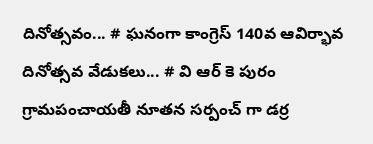దినోత్సవం... # ఘనంగా కాంగ్రెస్ 140వ ఆవిర్భావ దినోత్సవ వేడుకలు... # వి ఆర్ కె పురం గ్రామపంచాయతీ నూతన సర్పంచ్ గా డర్ర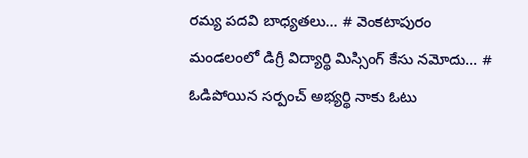రమ్య పదవి బాధ్యతలు... # వెంకటాపురం మండలంలో డిగ్రీ విద్యార్థి మిస్సింగ్ కేసు నమోదు... # ఓడిపోయిన సర్పంచ్ అభ్యర్థి నాకు ఓటు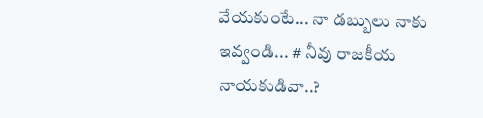వేయకుంటే... నా డబ్బులు నాకు ఇవ్వండి... # నీవు రాజకీయ నాయకుడివా..?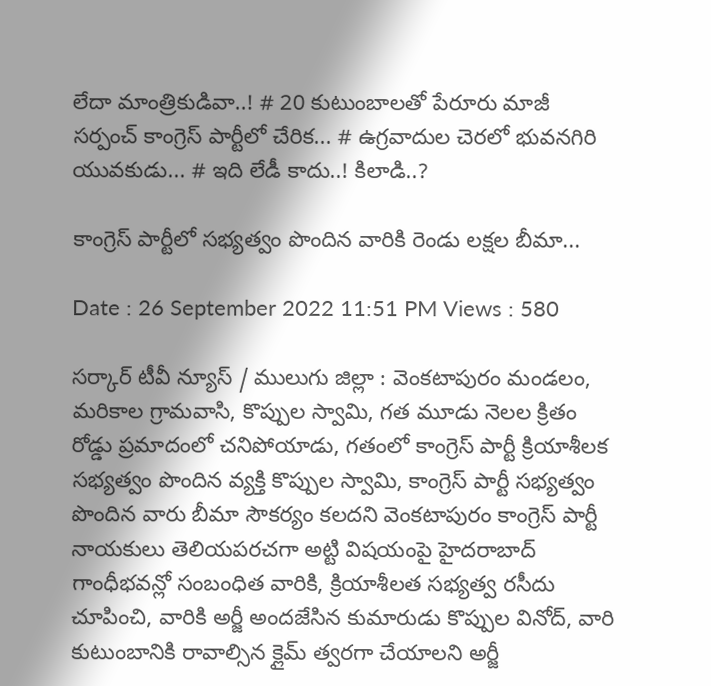లేదా మాంత్రికుడివా..! # 20 కుటుంబాలతో పేరూరు మాజీ సర్పంచ్ కాంగ్రెస్ పార్టీలో చేరిక... # ఉగ్రవాదుల చెరలో భువనగిరి యువకుడు... # ఇది లేడీ కాదు..! కిలాడి..?

కాంగ్రెస్ పార్టీలో సభ్యత్వం పొందిన వారికి రెండు లక్షల బీమా...

Date : 26 September 2022 11:51 PM Views : 580

సర్కార్ టీవీ న్యూస్ / ములుగు జిల్లా : వెంకటాపురం మండలం, మరికాల గ్రామవాసి, కొప్పుల స్వామి, గత మూడు నెలల క్రితం రోడ్డు ప్రమాదంలో చనిపోయాడు, గతంలో కాంగ్రెస్ పార్టీ క్రియాశీలక సభ్యత్వం పొందిన వ్యక్తి కొప్పుల స్వామి, కాంగ్రెస్ పార్టీ సభ్యత్వం పొందిన వారు బీమా సౌకర్యం కలదని వెంకటాపురం కాంగ్రెస్ పార్టీ నాయకులు తెలియపరచగా అట్టి విషయంపై హైదరాబాద్ గాంధీభవన్లో సంబంధిత వారికి, క్రియాశీలత సభ్యత్వ రసీదు చూపించి, వారికి అర్జీ అందజేసిన కుమారుడు కొప్పుల వినోద్, వారి కుటుంబానికి రావాల్సిన క్లైమ్ త్వరగా చేయాలని అర్జీ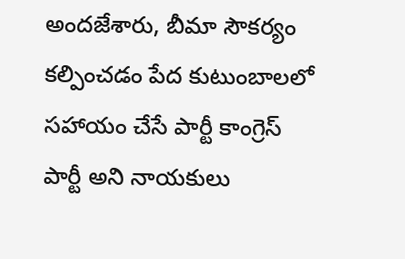అందజేశారు, బీమా సౌకర్యం కల్పించడం పేద కుటుంబాలలో సహాయం చేసే పార్టీ కాంగ్రెస్ పార్టీ అని నాయకులు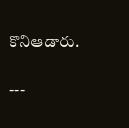కొనిఆడారు.

---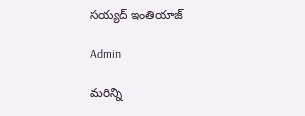సయ్యద్ ఇంతియాజ్

Admin

మరిన్ని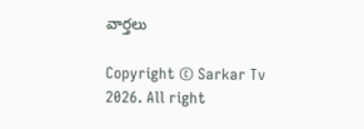వార్తలు

Copyright © Sarkar Tv 2026. All right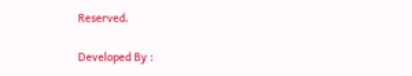Reserved.

Developed By :